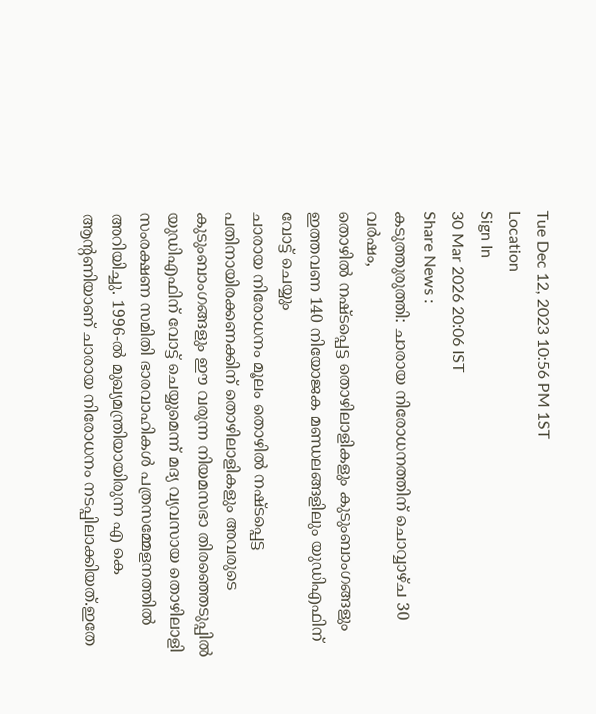Tue Dec 12, 2023 10:56 PM 1ST
Location
Sign In
30 Mar 2026 20:06 IST
Share News :
കടുത്തുരുത്തി: ചാരായ നിരോധനത്തിന് ചൊവ്വാഴ്ച 30 വർഷം,
തൊഴിൽ നഷ്ടപ്പെട്ട തൊഴിലാളികളും കുടുംബാംഗങ്ങളും ഇത്തവണ 140 നിയോജക മണ്ഡലങ്ങളിലും യുഡിഎഫിന് വോട്ട് ചെയ്യും
ചാരായ നിരോധനം മൂലം തൊഴിൽ നഷ്ടപ്പെട്ട പതിനായിരക്കണക്കിന് തൊഴിലാളികളും അവരുടെ കുടുംബാംഗങ്ങളും ഈ വരുന്ന നിയമസഭാ തിരഞ്ഞെടുപ്പിൽ യുഡിഎഫിന് വോട്ട് ചെയ്യുമെന്ന് മദ്യ വ്യവസായ തൊഴിലാളി സംരക്ഷണ സമിതി ഭാരവാഹികൾ പത്രസമ്മേളനത്തിൽ അറിയിച്ചു. 1996-ൽ മുഖ്യമന്ത്രിയായിരുന്ന എ കെ ആന്റണിയാണ് ചാരായ നിരോധനം നടപ്പിലാക്കിയത്.ഇതേ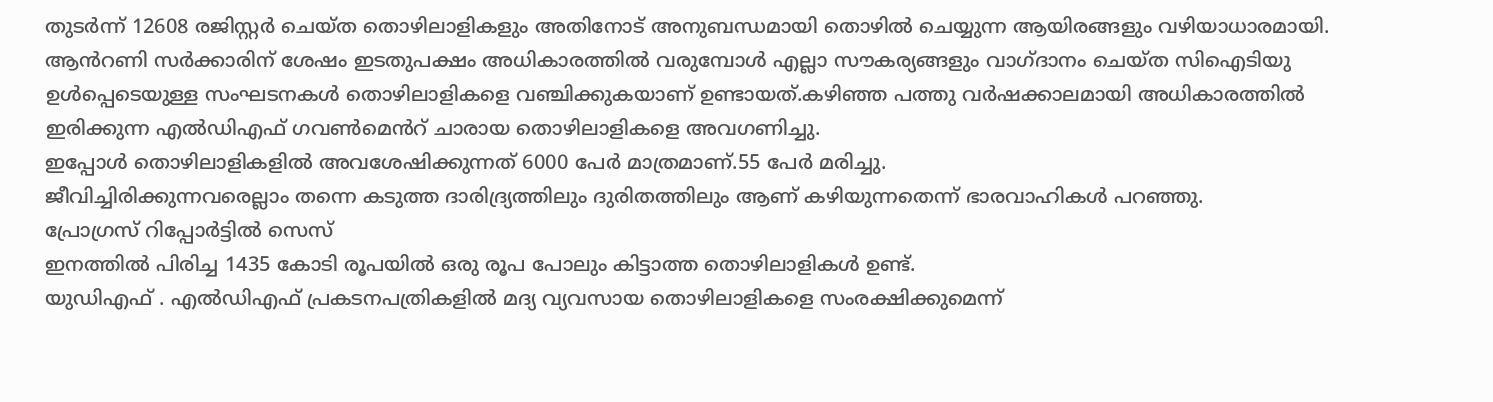തുടർന്ന് 12608 രജിസ്റ്റർ ചെയ്ത തൊഴിലാളികളും അതിനോട് അനുബന്ധമായി തൊഴിൽ ചെയ്യുന്ന ആയിരങ്ങളും വഴിയാധാരമായി.
ആൻറണി സർക്കാരിന് ശേഷം ഇടതുപക്ഷം അധികാരത്തിൽ വരുമ്പോൾ എല്ലാ സൗകര്യങ്ങളും വാഗ്ദാനം ചെയ്ത സിഐടിയു ഉൾപ്പെടെയുള്ള സംഘടനകൾ തൊഴിലാളികളെ വഞ്ചിക്കുകയാണ് ഉണ്ടായത്.കഴിഞ്ഞ പത്തു വർഷക്കാലമായി അധികാരത്തിൽ ഇരിക്കുന്ന എൽഡിഎഫ് ഗവൺമെൻറ് ചാരായ തൊഴിലാളികളെ അവഗണിച്ചു.
ഇപ്പോൾ തൊഴിലാളികളിൽ അവശേഷിക്കുന്നത് 6000 പേർ മാത്രമാണ്.55 പേർ മരിച്ചു.
ജീവിച്ചിരിക്കുന്നവരെല്ലാം തന്നെ കടുത്ത ദാരിദ്ര്യത്തിലും ദുരിതത്തിലും ആണ് കഴിയുന്നതെന്ന് ഭാരവാഹികൾ പറഞ്ഞു.
പ്രോഗ്രസ് റിപ്പോർട്ടിൽ സെസ്
ഇനത്തിൽ പിരിച്ച 1435 കോടി രൂപയിൽ ഒരു രൂപ പോലും കിട്ടാത്ത തൊഴിലാളികൾ ഉണ്ട്.
യുഡിഎഫ് . എൽഡിഎഫ് പ്രകടനപത്രികളിൽ മദ്യ വ്യവസായ തൊഴിലാളികളെ സംരക്ഷിക്കുമെന്ന്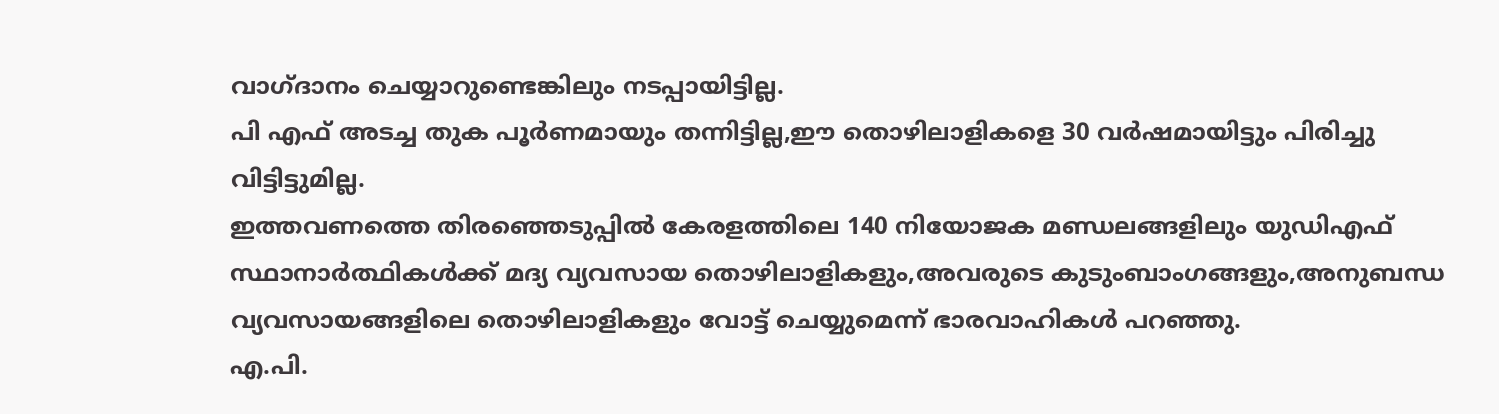വാഗ്ദാനം ചെയ്യാറുണ്ടെങ്കിലും നടപ്പായിട്ടില്ല.
പി എഫ് അടച്ച തുക പൂർണമായും തന്നിട്ടില്ല,ഈ തൊഴിലാളികളെ 30 വർഷമായിട്ടും പിരിച്ചു വിട്ടിട്ടുമില്ല.
ഇത്തവണത്തെ തിരഞ്ഞെടുപ്പിൽ കേരളത്തിലെ 140 നിയോജക മണ്ഡലങ്ങളിലും യുഡിഎഫ് സ്ഥാനാർത്ഥികൾക്ക് മദ്യ വ്യവസായ തൊഴിലാളികളും,അവരുടെ കുടുംബാംഗങ്ങളും,അനുബന്ധ വ്യവസായങ്ങളിലെ തൊഴിലാളികളും വോട്ട് ചെയ്യുമെന്ന് ഭാരവാഹികൾ പറഞ്ഞു.
എ.പി.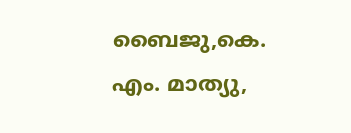ബൈജു,കെ. എം. മാത്യു,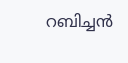റബിച്ചൻ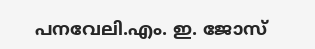പനവേലി.എം. ഇ. ജോസ്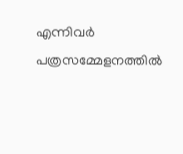എന്നിവർ പത്രസമ്മേളനത്തിൽ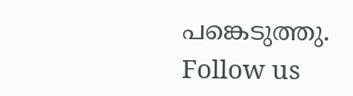പങ്കെടുത്തു.
Follow us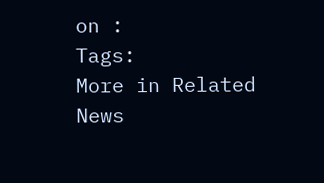on :
Tags:
More in Related News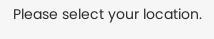Please select your location.